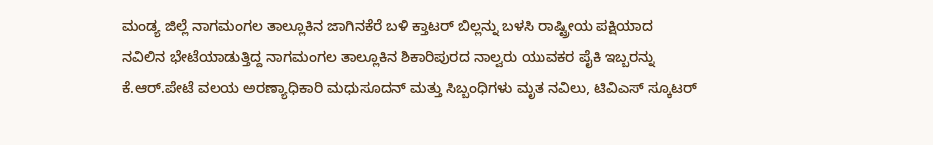ಮಂಡ್ಯ ಜಿಲ್ಲೆ ನಾಗಮಂಗಲ ತಾಲ್ಲೂಕಿನ ಜಾಗಿನಕೆರೆ ಬಳಿ ಕ್ತಾಟರ್ ಬಿಲ್ಲನ್ನು ಬಳಸಿ ರಾಷ್ಟ್ರೀಯ ಪಕ್ಷಿಯಾದ ನವಿಲಿನ ಭೇಟೆಯಾಡುತ್ತಿದ್ದ ನಾಗಮಂಗಲ ತಾಲ್ಲೂಕಿನ ಶಿಕಾರಿಪುರದ ನಾಲ್ವರು ಯುವಕರ ಪೈಕಿ ಇಬ್ಬರನ್ನು ಕೆ.ಆರ್.ಪೇಟೆ ವಲಯ ಅರಣ್ಯಾಧಿಕಾರಿ ಮಧುಸೂದನ್ ಮತ್ತು ಸಿಬ್ಬಂಧಿಗಳು ಮೃತ ನವಿಲು, ಟಿವಿಎಸ್ ಸ್ಕೂಟರ್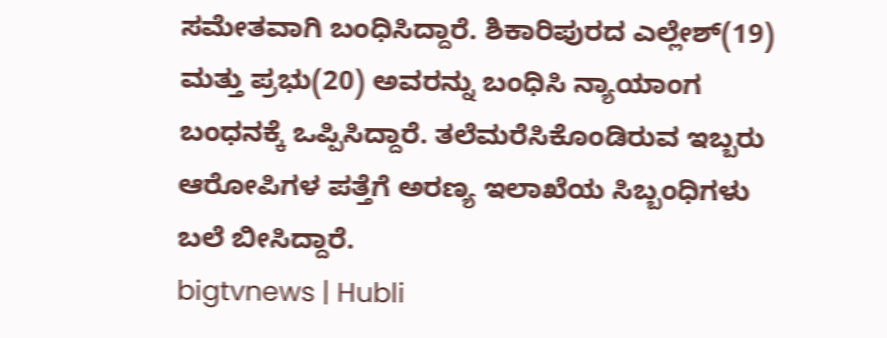ಸಮೇತವಾಗಿ ಬಂಧಿಸಿದ್ದಾರೆ. ಶಿಕಾರಿಪುರದ ಎಲ್ಲೇಶ್(19) ಮತ್ತು ಪ್ರಭು(20) ಅವರನ್ನು ಬಂಧಿಸಿ ನ್ಯಾಯಾಂಗ ಬಂಧನಕ್ಕೆ ಒಪ್ಪಿಸಿದ್ದಾರೆ. ತಲೆಮರೆಸಿಕೊಂಡಿರುವ ಇಬ್ಬರು ಆರೋಪಿಗಳ ಪತ್ತೆಗೆ ಅರಣ್ಯ ಇಲಾಖೆಯ ಸಿಬ್ಬಂಧಿಗಳು ಬಲೆ ಬೀಸಿದ್ದಾರೆ.
bigtvnews | Hubli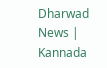Dharwad News | Kannada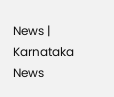News | Karnataka News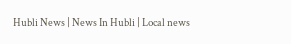Hubli News | News In Hubli | Local news